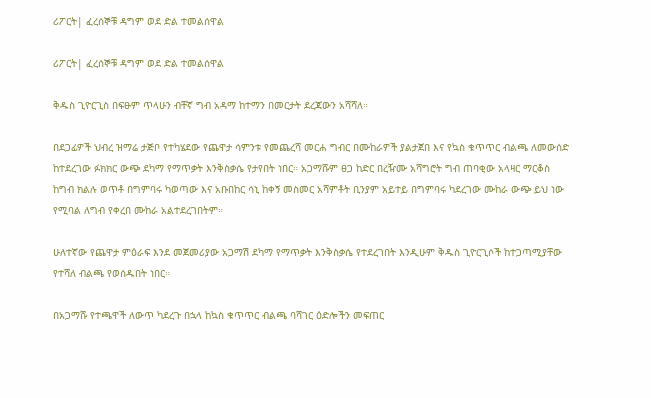ሪፖርት| ፈረሰኞቹ ዳግም ወደ ድል ተመልሰዋል

ሪፖርት| ፈረሰኞቹ ዳግም ወደ ድል ተመልሰዋል

ቅዱስ ጊዮርጊስ በፍፁም ጥላሁን ብቸኛ ግብ አዳማ ከተማን በመርታት ደረጃውን አሻሻለ።

በደጋፊዎች ህብረ ዝማሬ ታጅቦ የተካሄደው የጨዋታ ሳምንቱ የመጨረሻ መርሐ ግብር በሙከራዎች ያልታጀበ እና የኳስ ቁጥጥር ብልጫ ለመውሰድ ከተደረገው ፉክክር ውጭ ደካማ የማጥቃት እንቅስቃሴ የታየበት ነበር። አጋማሹም ፀጋ ከድር በረዥሙ አሻግሮት ግብ ጠባቂው አላዛር ማርቆስ ከግብ ክልሉ ወጥቶ በግምባሩ ካወጣው እና አቡበከር ሳኒ ከቀኝ መስመር አሻምቶት ቢንያም አይተይ በግምባሩ ካደረገው ሙከራ ውጭ ይህ ነው የሚባል ለግብ የቀረበ ሙከራ አልተደረገበትም።

ሁለተኛው የጨዋታ ምዕራፍ እንደ መጀመሪያው አጋማሽ ደካማ የማጥቃት እንቅስቃሴ የተደረገበት እንዲሁም ቅዱስ ጊዮርጊሶች ከተጋጣሚያቸው የተሻለ ብልጫ የወሰዱበት ነበር።

በአጋማሹ የተጫዋች ለውጥ ካደረጉ በኋላ ከኳስ ቁጥጥር ብልጫ ባሻገር ዕድሎችን መፍጠር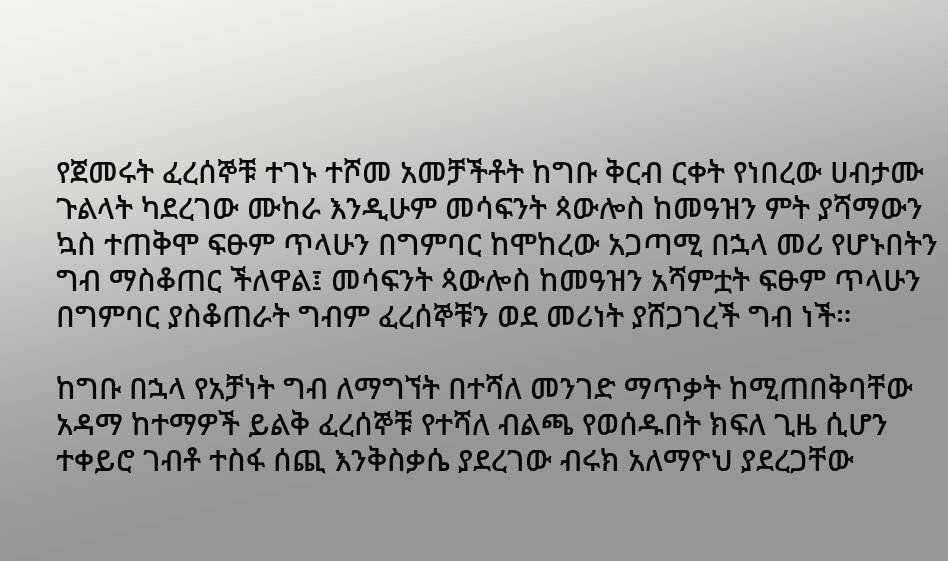የጀመሩት ፈረሰኞቹ ተገኑ ተሾመ አመቻችቶት ከግቡ ቅርብ ርቀት የነበረው ሀብታሙ ጉልላት ካደረገው ሙከራ እንዲሁም መሳፍንት ጳውሎስ ከመዓዝን ምት ያሻማውን ኳስ ተጠቅሞ ፍፁም ጥላሁን በግምባር ከሞከረው አጋጣሚ በኋላ መሪ የሆኑበትን ግብ ማስቆጠር ችለዋል፤ መሳፍንት ጳውሎስ ከመዓዝን አሻምቷት ፍፁም ጥላሁን በግምባር ያስቆጠራት ግብም ፈረሰኞቹን ወደ መሪነት ያሸጋገረች ግብ ነች።

ከግቡ በኋላ የአቻነት ግብ ለማግኘት በተሻለ መንገድ ማጥቃት ከሚጠበቅባቸው አዳማ ከተማዎች ይልቅ ፈረሰኞቹ የተሻለ ብልጫ የወሰዱበት ክፍለ ጊዜ ሲሆን ተቀይሮ ገብቶ ተስፋ ሰጪ እንቅስቃሴ ያደረገው ብሩክ አለማዮህ ያደረጋቸው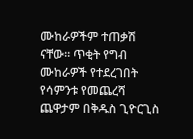ሙከራዎችም ተጠቃሽ ናቸው። ጥቂት የግብ ሙከራዎች የተደረገበት የሳምንቱ የመጨረሻ ጨዋታም በቅዱስ ጊዮርጊስ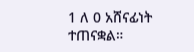1 ለ 0 አሸናፊነት ተጠናቋል።